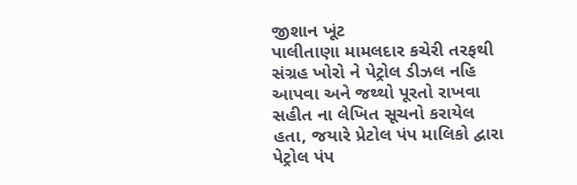જીશાન ખૂંટ
પાલીતાણા મામલદાર કચેરી તરફથી સંગ્રહ ખોરો ને પેટ્રોલ ડીઝલ નહિ આપવા અને જથ્થો પૂરતો રાખવા સહીત ના લેખિત સૂચનો કરાયેલ હતા, જયારે પ્રેટોલ પંપ માલિકો દ્વારા પેટ્રોલ પંપ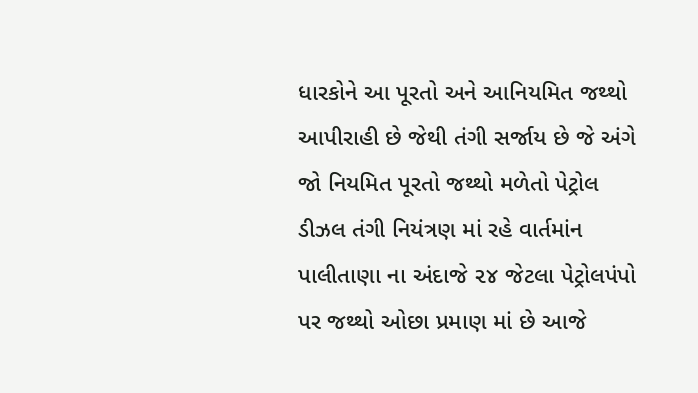ધારકોને આ પૂરતો અને આનિયમિત જથ્થો આપીરાહી છે જેથી તંગી સર્જાય છે જે અંગે જો નિયમિત પૂરતો જથ્થો મળેતો પેટ્રોલ ડીઝલ તંગી નિયંત્રણ માં રહે વાર્તમાંન પાલીતાણા ના અંદાજે ૨૪ જેટલા પેટ્રોલપંપો પર જથ્થો ઓછા પ્રમાણ માં છે આજે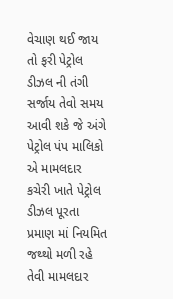વેચાણ થઈ જાય તો ફરી પેટ્રોલ ડીઝલ ની તંગી સર્જાય તેવો સમય આવી શકે જે અંગે પેટ્રોલ પંપ માલિકો એ મામલદાર કચેરી ખાતે પેટ્રોલ ડીઝલ પૂરતા પ્રમાણ માં નિયમિત જથ્થો મળી રહે તેવી મામલદાર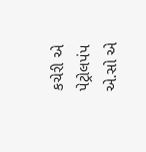કચેરી એ પેટ્રોલપંપ એ.સો એ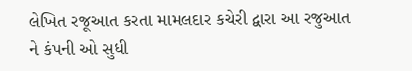લેખિત રજૂઆત કરતા મામલદાર કચેરી દ્વારા આ રજુઆત ને કંપની ઓ સુધી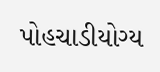પોહચાડીયોગ્ય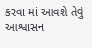કરવા માં આવશે તેવું આશ્વાસન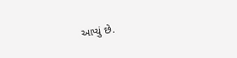આપ્યું છે.